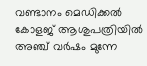വണ്ടാനം മെഡിക്കല്‍ കോളജ് ആശുപത്രിയില്‍ അഞ്ച് വര്‍ഷം മുന്നേ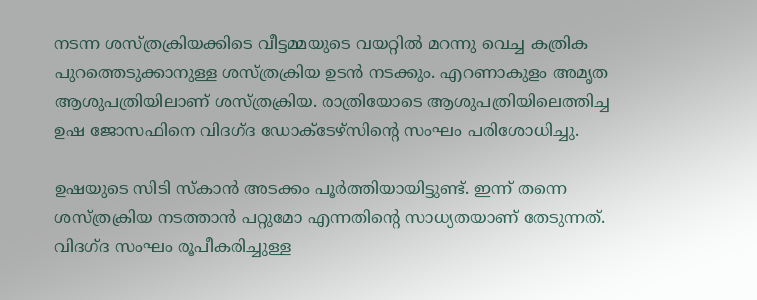നടന്ന ശസ്ത്രക്രിയക്കിടെ വീട്ടമ്മയുടെ വയറ്റില്‍ മറന്നു വെച്ച കത്രിക പുറത്തെടുക്കാനുള്ള ശസ്ത്രക്രിയ ഉടന്‍ നടക്കും. എറണാകുളം അമൃത ആശുപത്രിയിലാണ് ശസ്ത്രക്രിയ. രാത്രിയോടെ ആശുപത്രിയിലെത്തിച്ച ഉഷ ജോസഫിനെ വിദഗ്ദ ഡോക്ടേഴ്‌സിന്റെ സംഘം പരിശോധിച്ചു.

ഉഷയുടെ സിടി സ്‌കാന്‍ അടക്കം പൂര്‍ത്തിയായിട്ടുണ്ട്. ഇന്ന് തന്നെ ശസ്ത്രക്രിയ നടത്താന്‍ പറ്റുമോ എന്നതിന്റെ സാധ്യതയാണ് തേടുന്നത്. വിദഗ്ദ സംഘം രൂപീകരിച്ചുള്ള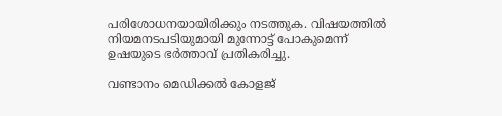പരിശോധനയായിരിക്കും നടത്തുക. വിഷയത്തില്‍ നിയമനടപടിയുമായി മുന്നോട്ട് പോകുമെന്ന് ഉഷയുടെ ഭര്‍ത്താവ് പ്രതികരിച്ചു.

വണ്ടാനം മെഡിക്കല്‍ കോളജ്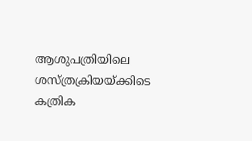ആശുപത്രിയിലെ ശസ്ത്രക്രിയയ്ക്കിടെ കത്രിക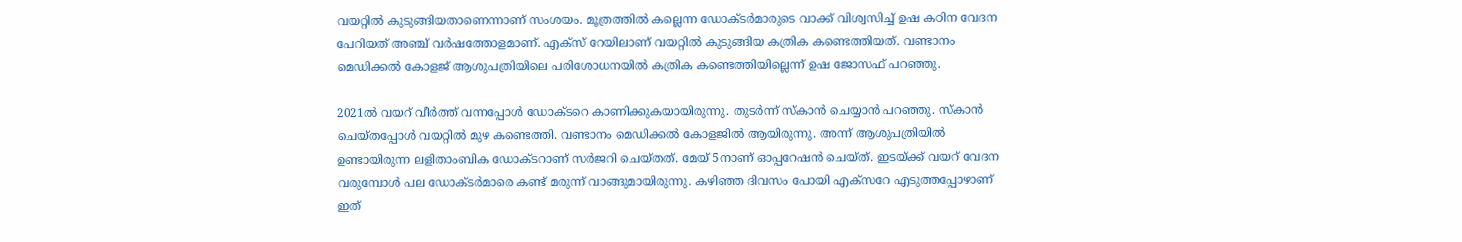വയറ്റില്‍ കുടുങ്ങിയതാണെന്നാണ് സംശയം. മൂത്രത്തില്‍ കല്ലെന്ന ഡോക്ടര്‍മാരുടെ വാക്ക് വിശ്വസിച്ച് ഉഷ കഠിന വേദന പേറിയത് അഞ്ച് വര്‍ഷത്തോളമാണ്. എക്സ് റേയിലാണ് വയറ്റില്‍ കുടുങ്ങിയ കത്രിക കണ്ടെത്തിയത്. വണ്ടാനം മെഡിക്കല്‍ കോളജ് ആശുപത്രിയിലെ പരിശോധനയില്‍ കത്രിക കണ്ടെത്തിയില്ലെന്ന് ഉഷ ജോസഫ് പറഞ്ഞു.

2021ല്‍ വയറ് വീര്‍ത്ത് വന്നപ്പോള്‍ ഡോക്ടറെ കാണിക്കുകയായിരുന്നു. തുടര്‍ന്ന് സ്‌കാന്‍ ചെയ്യാന്‍ പറഞ്ഞു. സ്‌കാന്‍ ചെയ്തപ്പോള്‍ വയറ്റില്‍ മുഴ കണ്ടെത്തി. വണ്ടാനം മെഡിക്കല്‍ കോളജില്‍ ആയിരുന്നു. അന്ന് ആശുപത്രിയില്‍ ഉണ്ടായിരുന്ന ലളിതാംബിക ഡോക്ടറാണ് സര്‍ജറി ചെയ്തത്. മേയ് 5നാണ് ഓപ്പറേഷന്‍ ചെയ്ത്. ഇടയ്ക്ക് വയറ് വേദന വരുമ്പോള്‍ പല ഡോക്ടര്‍മാരെ കണ്ട് മരുന്ന് വാങ്ങുമായിരുന്നു. കഴിഞ്ഞ ദിവസം പോയി എക്സറേ എടുത്തപ്പോഴാണ് ഇത്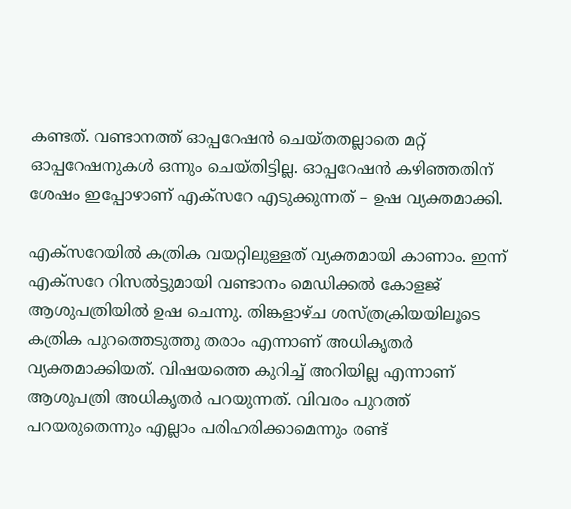കണ്ടത്. വണ്ടാനത്ത് ഓപ്പറേഷന്‍ ചെയ്തതല്ലാതെ മറ്റ് ഓപ്പറേഷനുകള്‍ ഒന്നും ചെയ്തിട്ടില്ല. ഓപ്പറേഷന്‍ കഴിഞ്ഞതിന് ശേഷം ഇപ്പോഴാണ് എക്സറേ എടുക്കുന്നത് – ഉഷ വ്യക്തമാക്കി.

എക്സറേയില്‍ കത്രിക വയറ്റിലുള്ളത് വ്യക്തമായി കാണാം. ഇന്ന് എക്സറേ റിസല്‍ട്ടുമായി വണ്ടാനം മെഡിക്കല്‍ കോളജ് ആശുപത്രിയില്‍ ഉഷ ചെന്നു. തിങ്കളാഴ്ച ശസ്ത്രക്രിയയിലൂടെ കത്രിക പുറത്തെടുത്തു തരാം എന്നാണ് അധികൃതര്‍ വ്യക്തമാക്കിയത്. വിഷയത്തെ കുറിച്ച് അറിയില്ല എന്നാണ് ആശുപത്രി അധികൃതര്‍ പറയുന്നത്. വിവരം പുറത്ത് പറയരുതെന്നും എല്ലാം പരിഹരിക്കാമെന്നും രണ്ട്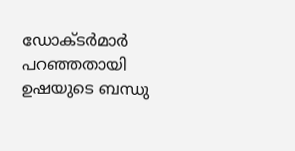ഡോക്ടര്‍മാര്‍ പറഞ്ഞതായി ഉഷയുടെ ബന്ധു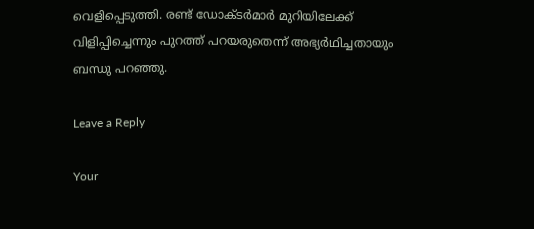വെളിപ്പെടുത്തി. രണ്ട് ഡോക്ടര്‍മാര്‍ മുറിയിലേക്ക് വിളിപ്പിച്ചെന്നും പുറത്ത് പറയരുതെന്ന് അഭ്യര്‍ഥിച്ചതായും ബന്ധു പറഞ്ഞു.

Leave a Reply

Your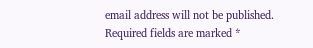email address will not be published. Required fields are marked *